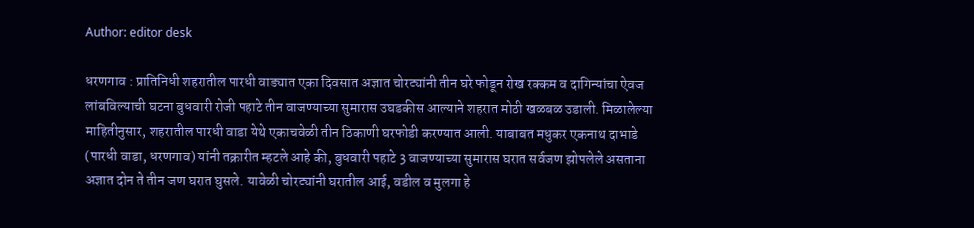Author: editor desk

धरणगाव : प्रातिनिधी शहरातील पारधी वाड्यात एका दिवसात अज्ञात चोरट्यांनी तीन घरे फोडून रोख रक्कम व दागिन्यांचा ऐवज लांबविल्याची घटना बुधवारी रोजी पहाटे तीन वाजण्याच्या सुमारास उघडकीस आल्याने शहरात मोठी खळबळ उडाली. मिळालेल्या माहितीनुसार, शहरातील पारधी वाडा येथे एकाचवेळी तीन ठिकाणी घरफोडी करण्यात आली. याबाबत मधुकर एकनाथ दाभाडे (पारधी वाडा, धरणगाव) यांनी तक्रारीत म्हटले आहे की, बुधवारी पहाटे 3 वाजण्याच्या सुमारास घरात सर्वजण झोपलेले असताना अज्ञात दोन ते तीन जण घरात घुसले. यावेळी चोरट्यांनी घरातील आई, वडील व मुलगा हे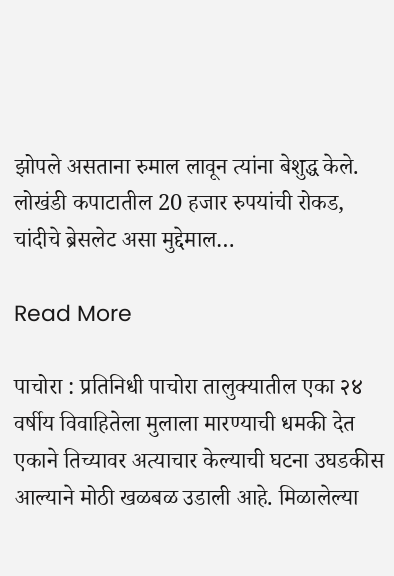झोपले असताना रुमाल लावून त्यांना बेशुद्ध केले. लोखंडी कपाटातील 20 हजार रुपयांची रोकड, चांदीचे ब्रेसलेट असा मुद्देमाल…

Read More

पाचोरा : प्रतिनिधी पाचोरा तालुक्यातील एका २४ वर्षीय विवाहितेला मुलाला मारण्याची धमकी देत एकाने तिच्यावर अत्याचार केल्याची घटना उघडकीस आल्याने मोठी खळबळ उडाली आहे. मिळालेल्या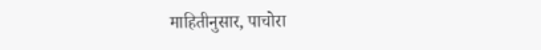माहितीनुसार, पाचोरा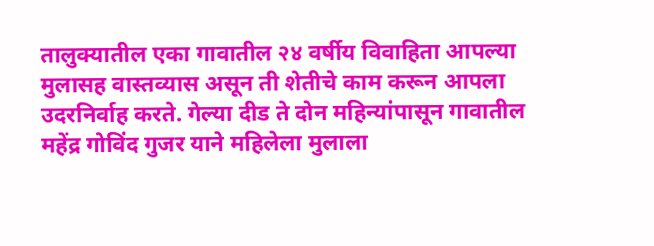तालुक्यातील एका गावातील २४ वर्षीय विवाहिता आपल्या मुलासह वास्तव्यास असून ती शेतीचे काम करून आपला उदरनिर्वाह करते. गेल्या दीड ते दोन महिन्यांपासून गावातील महेंद्र गोविंद गुजर याने महिलेला मुलाला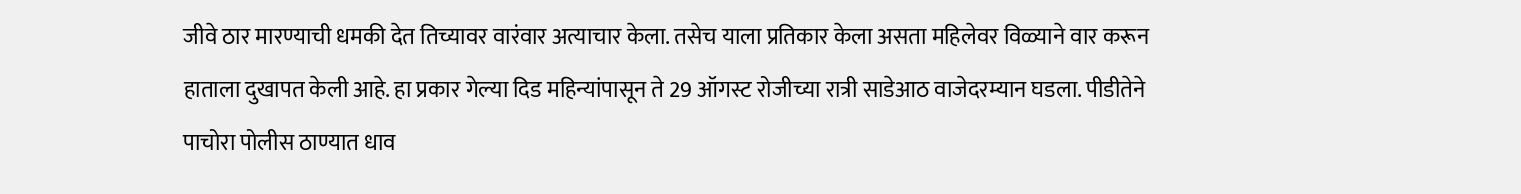जीवे ठार मारण्याची धमकी देत तिच्यावर वारंवार अत्याचार केला. तसेच याला प्रतिकार केला असता महिलेवर विळ्याने वार करून हाताला दुखापत केली आहे. हा प्रकार गेल्या दिड महिन्यांपासून ते 29 ऑगस्ट रोजीच्या रात्री साडेआठ वाजेदरम्यान घडला. पीडीतेने पाचोरा पोलीस ठाण्यात धाव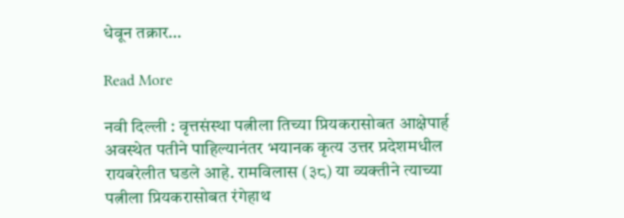धेवून तक्रार…

Read More

नवी दिल्ली : वृत्तसंस्था पत्नीला तिच्या प्रियकरासोबत आक्षेपार्ह अवस्थेत पतीने पाहिल्यानंतर भयानक कृत्य उत्तर प्रदेशमधील रायबरेलीत घडले आहे. रामविलास (३८) या व्यक्तीने त्याच्या पत्नीला प्रियकरासोबत रंगेहाथ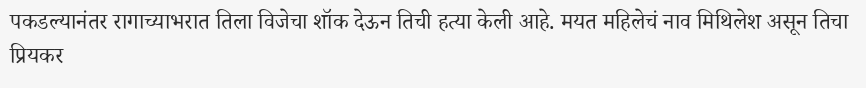पकडल्यानंतर रागाच्याभरात तिला विजेचा शॉक देऊन तिची हत्या केली आहे. मयत महिलेचं नाव मिथिलेश असून तिचा प्रियकर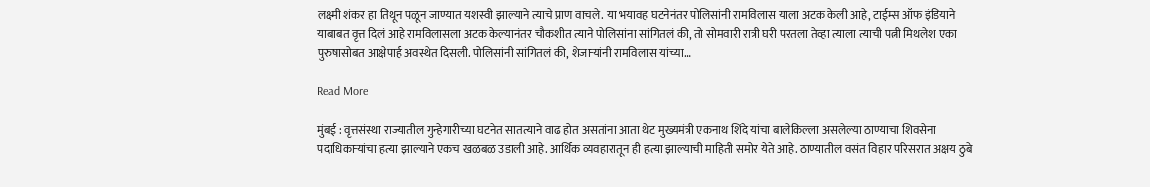लक्ष्मी शंकर हा तिथून पळून जाण्यात यशस्वी झाल्याने त्याचे प्राण वाचले. या भयावह घटनेनंतर पोलिसांनी रामविलास याला अटक केली आहे, टाईम्स ऑफ इंडियाने याबाबत वृत्त दिलं आहे रामविलासला अटक केल्यानंतर चौकशीत त्याने पोलिसांना सांगितलं की, तो सोमवारी रात्री घरी परतला तेव्हा त्याला त्याची पत्नी मिथलेश एका पुरुषासोबत आक्षेपार्ह अवस्थेत दिसली. पोलिसांनी सांगितलं की, शेजाऱ्यांनी रामविलास यांच्या…

Read More

मुंबई : वृत्तसंस्था राज्यातील गुन्हेगारीच्या घटनेत सातत्याने वाढ होत असतांना आता थेट मुख्यमंत्री एकनाथ शिंदे यांचा बालेकिल्ला असलेल्या ठाण्याचा शिवसेना पदाधिकाऱ्यांचा हत्या झाल्याने एकच खळबळ उडाली आहे. आर्थिक व्यवहारातून ही हत्या झाल्याची माहिती समोर येते आहे. ठाण्यातील वसंत विहार परिसरात अक्षय ठुबे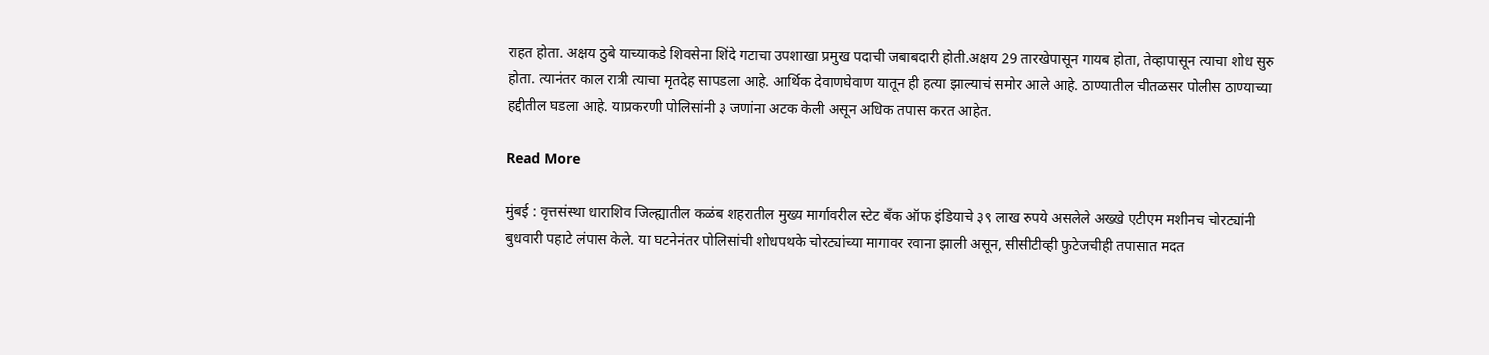राहत होता. अक्षय ठुबे याच्याकडे शिवसेना शिंदे गटाचा उपशाखा प्रमुख पदाची जबाबदारी होती.अक्षय 29 तारखेपासून गायब होता, तेव्हापासून त्याचा शोध सुरु होता. त्यानंतर काल रात्री त्याचा मृतदेह सापडला आहे. आर्थिक देवाणघेवाण यातून ही हत्या झाल्याचं समोर आले आहे. ठाण्यातील चीतळसर पोलीस ठाण्याच्या हद्दीतील घडला आहे. याप्रकरणी पोलिसांनी ३ जणांना अटक केली असून अधिक तपास करत आहेत.

Read More

मुंबई : वृत्तसंस्था धाराशिव जिल्ह्यातील कळंब शहरातील मुख्य मार्गावरील स्टेट बँक ऑफ इंडियाचे ३९ लाख रुपये असलेले अख्खे एटीएम मशीनच चोरट्यांनी बुधवारी पहाटे लंपास केले. या घटनेनंतर पोलिसांची शोधपथके चोरट्यांच्या मागावर रवाना झाली असून, सीसीटीव्ही फुटेजचीही तपासात मदत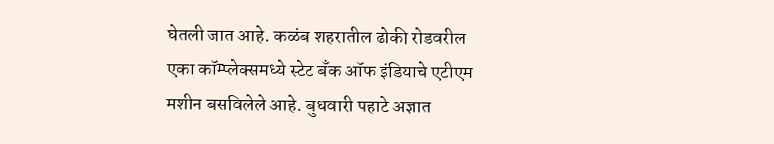घेतली जात आहे. कळंब शहरातील ढोकी रोडवरील एका कॉम्प्लेक्समध्ये स्टेट बँक ऑफ इंडियाचे एटीएम मशीन बसविलेले आहे. बुधवारी पहाटे अज्ञात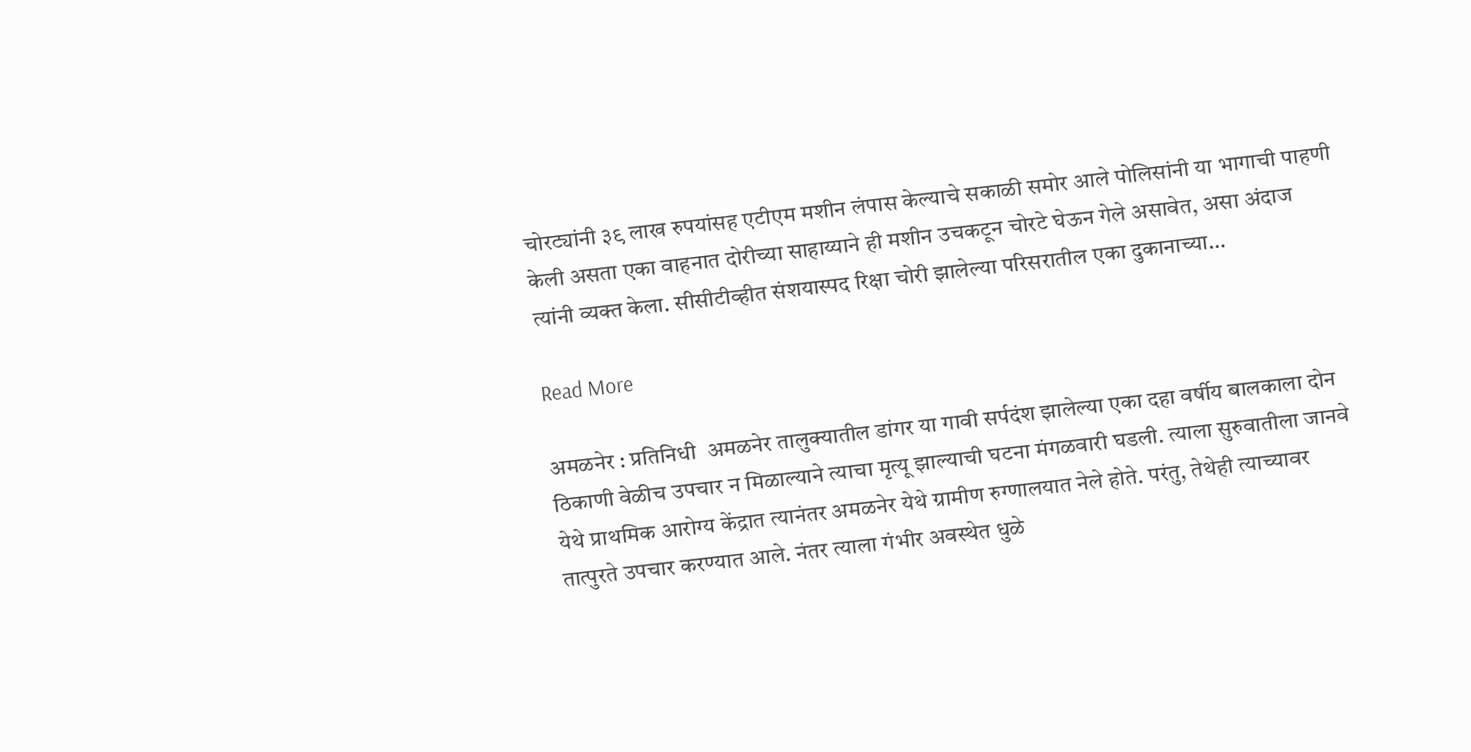चोरट्यांनी ३९ लाख रुपयांसह एटीएम मशीन लंपास केल्याचे सकाळी समोर आले पोलिसांनी या भागाची पाहणी केली असता एका वाहनात दोरीच्या साहाय्याने ही मशीन उचकटून चोरटे घेऊन गेले असावेत, असा अंदाज त्यांनी व्यक्त केला. सीसीटीव्हीत संशयास्पद रिक्षा चोरी झालेल्या परिसरातील एका दुकानाच्या…

Read More

अमळनेर : प्रतिनिधी  अमळनेर तालुक्यातील डांगर या गावी सर्पदंश झालेल्या एका दहा वर्षीय बालकाला दोन ठिकाणी वेळीच उपचार न मिळाल्याने त्याचा मृत्यू झाल्याची घटना मंगळवारी घडली. त्याला सुरुवातीला जानवे येथे प्राथमिक आरोग्य केंद्रात त्यानंतर अमळनेर येथे ग्रामीण रुग्णालयात नेले होते. परंतु, तेथेही त्याच्यावर तात्पुरते उपचार करण्यात आले. नंतर त्याला गंभीर अवस्थेत धुळे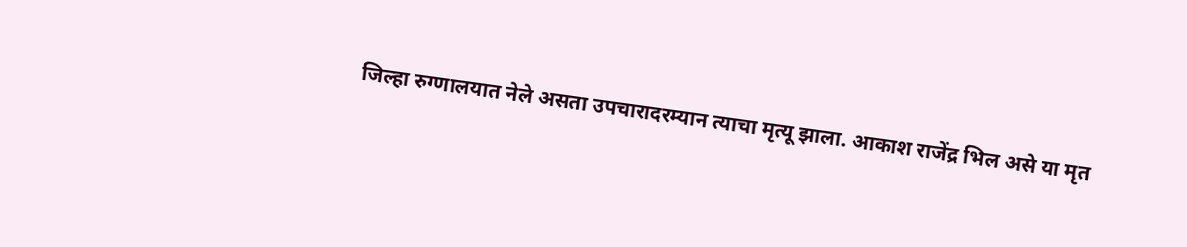जिल्हा रुग्णालयात नेले असता उपचारादरम्यान त्याचा मृत्यू झाला. आकाश राजेंद्र भिल असे या मृत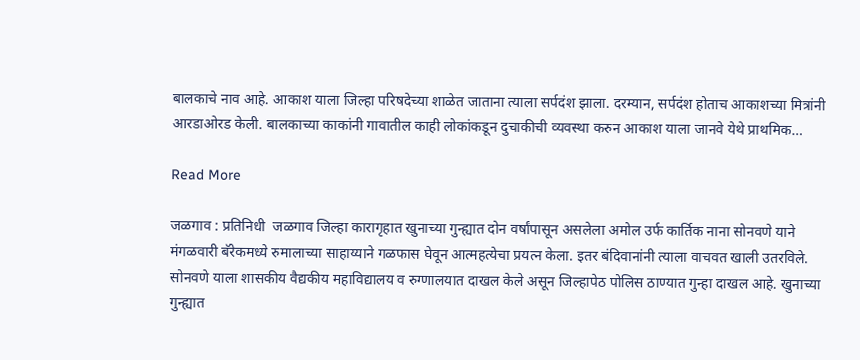बालकाचे नाव आहे. आकाश याला जिल्हा परिषदेच्या शाळेत जाताना त्याला सर्पदंश झाला. दरम्यान, सर्पदंश होताच आकाशच्या मित्रांनी आरडाओरड केली. बालकाच्या काकांनी गावातील काही लोकांकडून दुचाकीची व्यवस्था करुन आकाश याला जानवे येथे प्राथमिक…

Read More

जळगाव : प्रतिनिधी  जळगाव जिल्हा कारागृहात खुनाच्या गुन्ह्यात दोन वर्षांपासून असलेला अमोल उर्फ कार्तिक नाना सोनवणे याने मंगळवारी बॅरेकमध्ये रुमालाच्या साहाय्याने गळफास घेवून आत्महत्येचा प्रयत्न केला. इतर बंदिवानांनी त्याला वाचवत खाली उतरविले. सोनवणे याला शासकीय वैद्यकीय महाविद्यालय व रुग्णालयात दाखल केले असून जिल्हापेठ पोलिस ठाण्यात गुन्हा दाखल आहे. खुनाच्या गुन्ह्यात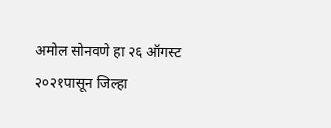अमोल सोनवणे हा २६ ऑगस्ट २०२१पासून जिल्हा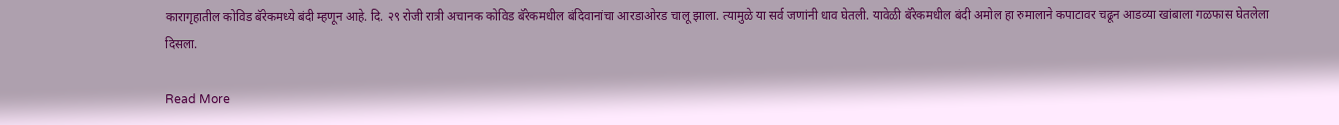कारागृहातील कोविड बॅरेकमध्ये बंदी म्हणून आहे. दि. २९ रोजी रात्री अचानक कोविड बॅरेकमधील बंदिवानांचा आरडाओरड चालू झाला. त्यामुळे या सर्व जणांनी धाव घेतली. यावेळी बॅरेकमधील बंदी अमोल हा रुमालाने कपाटावर चढून आडव्या खांबाला गळफास घेतलेला दिसला.

Read More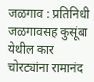जळगाव : प्रतिनिधी  जळगावसह कुसूंबा येथील कार चोरट्यांना रामानंद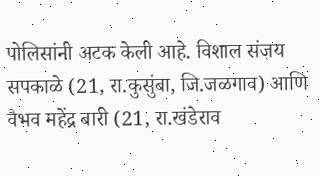पोलिसांनी अटक केली आहे. विशाल संजय सपकाळे (21, रा.कुसुंबा, जि.जळगाव) आणि वैभव महेंद्र बारी (21, रा.खंडेराव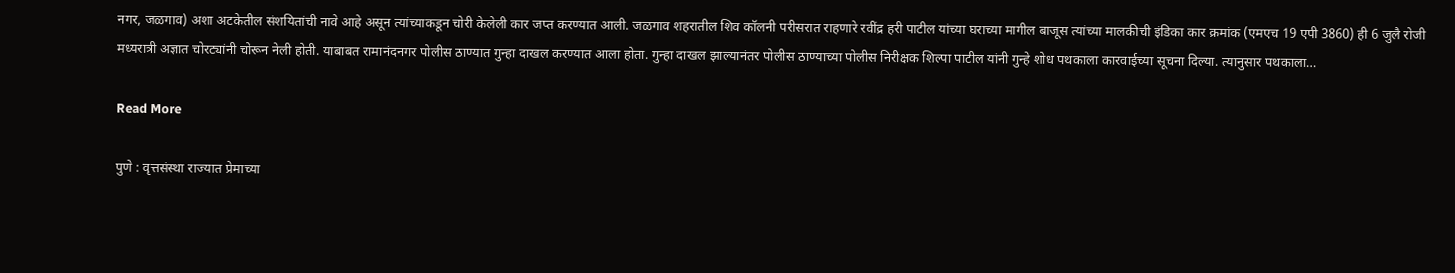नगर, जळगाव) अशा अटकेतील संशयितांची नावे आहे असून त्यांच्याकडून चोरी केलेली कार जप्त करण्यात आली. जळगाव शहरातील शिव कॉलनी परीसरात राहणारे रवींद्र हरी पाटील यांच्या घराच्या मागील बाजूस त्यांच्या मालकीची इंडिका कार क्रमांक (एमएच 19 एपी 3860) ही 6 जुलै रोजी मध्यरात्री अज्ञात चोरट्यांनी चोरून नेली होती. याबाबत रामानंदनगर पोलीस ठाण्यात गुन्हा दाखल करण्यात आला होता. गुन्हा दाखल झाल्यानंतर पोलीस ठाण्याच्या पोलीस निरीक्षक शिल्पा पाटील यांनी गुन्हे शोध पथकाला कारवाईच्या सूचना दिल्या. त्यानुसार पथकाला…

Read More

पुणे : वृत्तसंस्था राज्यात प्रेमाच्या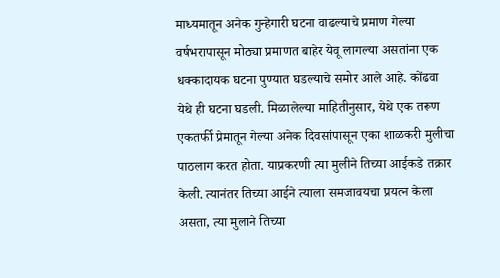माध्यमातून अनेक गुन्हेगारी घटना वाढल्याचे प्रमाण गेल्या वर्षभरापासून मोठ्या प्रमाणत बाहेर येवू लागल्या असतांना एक धक्कादायक घटना पुण्यात घडल्याचे समोर आले आहे. कोंढवा येथे ही घटना घडली. मिळालेल्या माहितीनुसार, येथे एक तरूण एकतर्फी प्रेमातून गेल्या अनेक दिवसांपासून एका शाळकरी मुलीचा पाठलाग करत होता. याप्रकरणी त्या मुलीने तिच्या आईकडे तक्रार केली. त्यानंतर तिच्या आईने त्याला समजावयचा प्रयत्न केला असता, त्या मुलाने तिच्या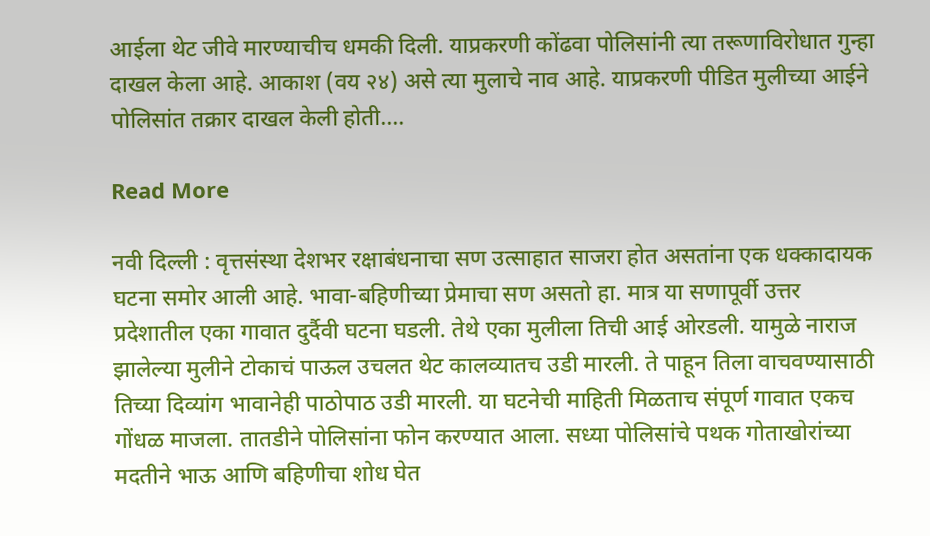आईला थेट जीवे मारण्याचीच धमकी दिली. याप्रकरणी कोंढवा पोलिसांनी त्या तरूणाविरोधात गुन्हा दाखल केला आहे. आकाश (वय २४) असे त्या मुलाचे नाव आहे. याप्रकरणी पीडित मुलीच्या आईने पोलिसांत तक्रार दाखल केली होती.…

Read More

नवी दिल्ली : वृत्तसंस्था देशभर रक्षाबंधनाचा सण उत्साहात साजरा होत असतांना एक धक्कादायक घटना समोर आली आहे. भावा-बहिणीच्या प्रेमाचा सण असतो हा. मात्र या सणापूर्वी उत्तर प्रदेशातील एका गावात दुर्दैवी घटना घडली. तेथे एका मुलीला तिची आई ओरडली. यामुळे नाराज झालेल्या मुलीने टोकाचं पाऊल उचलत थेट कालव्यातच उडी मारली. ते पाहून तिला वाचवण्यासाठी तिच्या दिव्यांग भावानेही पाठोपाठ उडी मारली. या घटनेची माहिती मिळताच संपूर्ण गावात एकच गोंधळ माजला. तातडीने पोलिसांना फोन करण्यात आला. सध्या पोलिसांचे पथक गोताखोरांच्या मदतीने भाऊ आणि बहिणीचा शोध घेत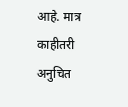आहे. मात्र काहीतरी अनुचित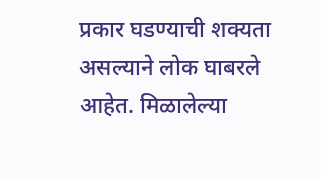प्रकार घडण्याची शक्यता असल्याने लोक घाबरले आहेत. मिळालेल्या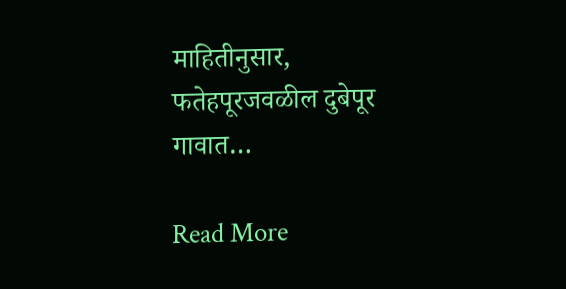माहितीनुसार, फतेहपूरजवळील दुबेपूर गावात…

Read More